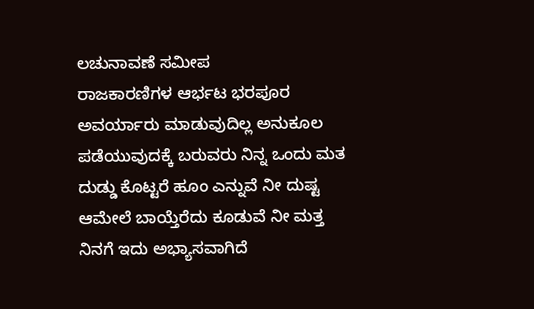ಲಚುನಾವಣೆ ಸಮೀಪ
ರಾಜಕಾರಣಿಗಳ ಆರ್ಭಟ ಭರಪೂರ
ಅವರ್ಯಾರು ಮಾಡುವುದಿಲ್ಲ ಅನುಕೂಲ
ಪಡೆಯುವುದಕ್ಕೆ ಬರುವರು ನಿನ್ನ ಒಂದು ಮತ
ದುಡ್ಡು ಕೊಟ್ಟರೆ ಹೂಂ ಎನ್ನುವೆ ನೀ ದುಷ್ಟ
ಆಮೇಲೆ ಬಾಯ್ತೆರೆದು ಕೂಡುವೆ ನೀ ಮತ್ತ
ನಿನಗೆ ಇದು ಅಭ್ಯಾಸವಾಗಿದೆ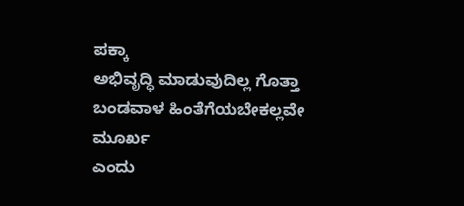ಪಕ್ಕಾ
ಅಭಿವೃದ್ಧಿ ಮಾಡುವುದಿಲ್ಲ ಗೊತ್ತಾ
ಬಂಡವಾಳ ಹಿಂತೆಗೆಯಬೇಕಲ್ಲವೇ ಮೂರ್ಖ
ಎಂದು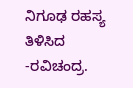ನಿಗೂಢ ರಹಸ್ಯ ತಿಳಿಸಿದ
-ರವಿಚಂದ್ರ.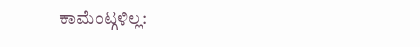ಕಾಮೆಂಟ್ಗಳಿಲ್ಲ: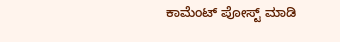ಕಾಮೆಂಟ್ ಪೋಸ್ಟ್ ಮಾಡಿ